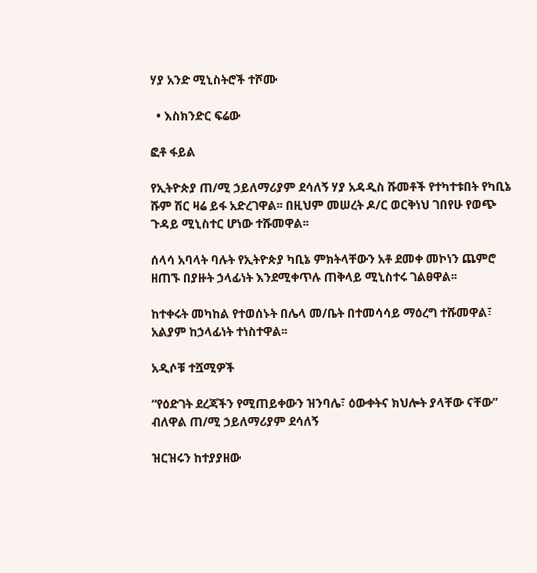ሃያ አንድ ሚኒስትሮች ተሾሙ

  • እስክንድር ፍሬው

ፎቶ ፋይል

የኢትዮጵያ ጠ/ሚ ኃይለማሪያም ደሳለኝ ሃያ አዳዲስ ሹመቶች የተካተቱበት የካቢኔ ሹም ሽር ዛሬ ይፋ አድረገዋል፡፡ በዚህም መሠረት ዶ/ር ወርቅነህ ገበየሁ የወጭ ጉዳይ ሚኒስተር ሆነው ተሹመዋል፡፡

ሰላሳ አባላት ባሉት የኢትዮጵያ ካቢኔ ምክትላቸውን አቶ ደመቀ መኮነን ጨምሮ ዘጠኙ በያዙት ኃላፊነት እንደሚቀጥሉ ጠቅላይ ሚኒስተሩ ገልፀዋል፡፡

ከተቀሩት መካከል የተወሰኑት በሌላ መ/ቤት በተመሳሳይ ማዕረግ ተሹመዋል፣ አልያም ከኃላፊነት ተነስተዋል፡፡

አዲሶቹ ተሿሚዎች

“የዕድገት ደረጃችን የሚጠይቀውን ዝንባሌ፣ ዕውቀትና ክህሎት ያላቸው ናቸው” ብለዋል ጠ/ሚ ኃይለማሪያም ደሳለኝ

ዝርዝሩን ከተያያዘው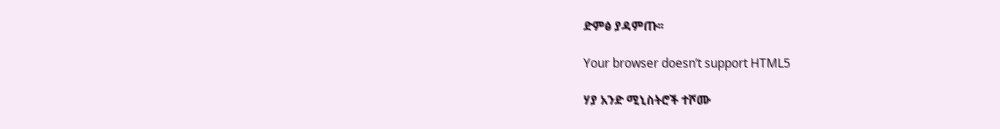ድምፅ ያዳምጡ፡፡

Your browser doesn’t support HTML5

ሃያ አንድ ሚኒስትሮች ተሾሙ